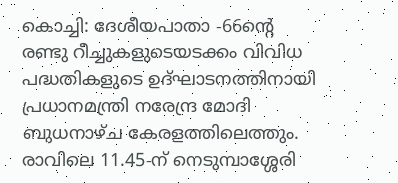കൊച്ചി: ദേശീയപാതാ -66ന്റെ രണ്ടു റീച്ചുകളുടെയടക്കം വിവിധ പദ്ധതികളുടെ ഉദ്ഘാടനത്തിനായി പ്രധാനമന്ത്രി നരേന്ദ്ര മോദി ബുധനാഴ്ച കേരളത്തിലെത്തും.
രാവിലെ 11.45-ന് നെടുമ്പാശ്ശേരി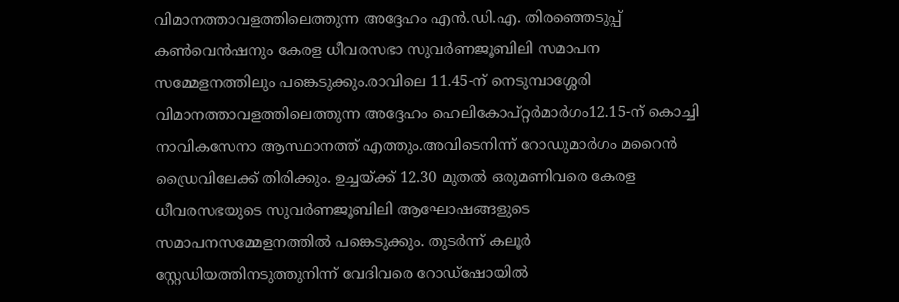വിമാനത്താവളത്തിലെത്തുന്ന അദ്ദേഹം എൻ.ഡി.എ. തിരഞ്ഞെടുപ്പ് കൺവെൻഷനും കേരള ധീവരസഭാ സുവർണജൂബിലി സമാപന സമ്മേളനത്തിലും പങ്കെടുക്കും.രാവിലെ 11.45-ന് നെടുമ്പാശ്ശേരി വിമാനത്താവളത്തിലെത്തുന്ന അദ്ദേഹം ഹെലികോപ്റ്റർമാർഗം12.15-ന് കൊച്ചി നാവികസേനാ ആസ്ഥാനത്ത് എത്തും.അവിടെനിന്ന് റോഡുമാർഗം മറൈൻ ഡ്രൈവിലേക്ക് തിരിക്കും. ഉച്ചയ്ക്ക് 12.30 മുതൽ ഒരുമണിവരെ കേരള ധീവരസഭയുടെ സുവർണജൂബിലി ആഘോഷങ്ങളുടെ സമാപനസമ്മേളനത്തിൽ പങ്കെടുക്കും. തുടർന്ന് കലൂർ സ്റ്റേഡിയത്തിനടുത്തുനിന്ന് വേദിവരെ റോഡ്ഷോയിൽ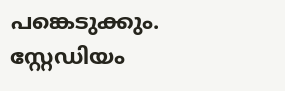പങ്കെടുക്കും.
സ്റ്റേഡിയം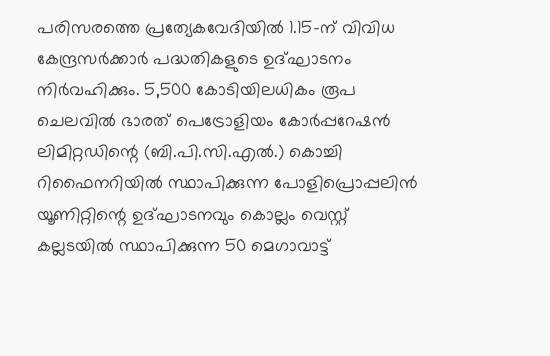പരിസരത്തെ പ്രത്യേകവേദിയിൽ 1.15-ന് വിവിധ കേന്ദ്രസർക്കാർ പദ്ധതികളുടെ ഉദ്ഘാടനം നിർവഹിക്കും. 5,500 കോടിയിലധികം രൂപ ചെലവിൽ ഭാരത് പെട്രോളിയം കോർപ്പറേഷൻ ലിമിറ്റഡിന്റെ (ബി.പി.സി.എൽ.) കൊച്ചി റിഫൈനറിയിൽ സ്ഥാപിക്കുന്ന പോളിപ്രൊപ്പലിൻ യൂണിറ്റിന്റെ ഉദ്ഘാടനവും കൊല്ലം വെസ്റ്റ് കല്ലടയിൽ സ്ഥാപിക്കുന്ന 50 മെഗാവാട്ട്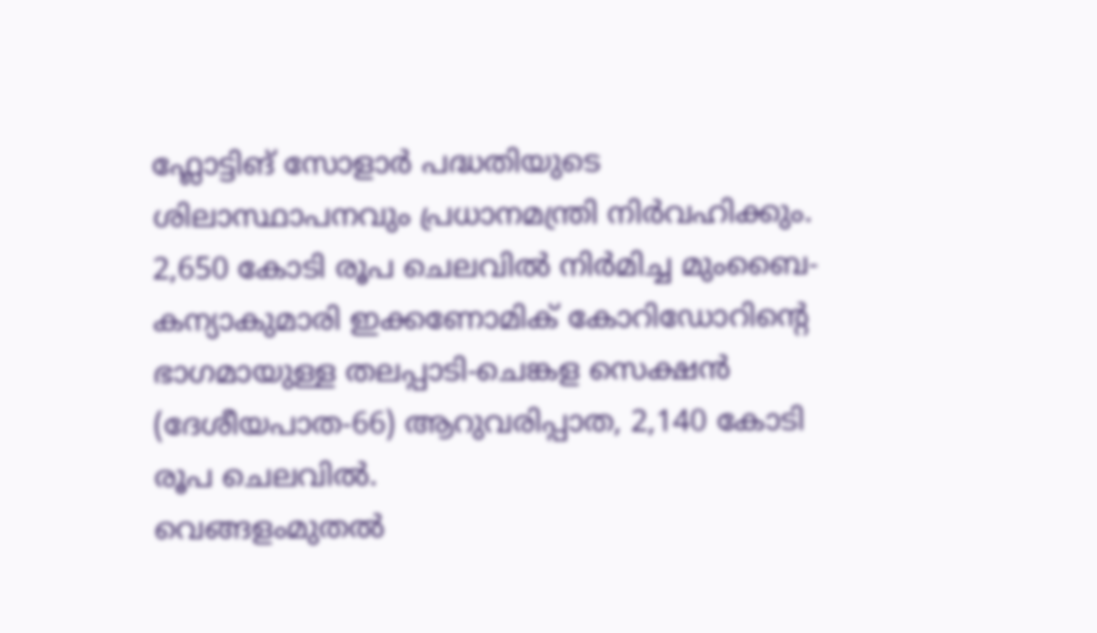ഫ്ലോട്ടിങ് സോളാർ പദ്ധതിയുടെ ശിലാസ്ഥാപനവും പ്രധാനമന്ത്രി നിർവഹിക്കും. 2,650 കോടി രൂപ ചെലവിൽ നിർമിച്ച മുംബൈ-കന്യാകുമാരി ഇക്കണോമിക് കോറിഡോറിന്റെ ഭാഗമായുള്ള തലപ്പാടി-ചെങ്കള സെക്ഷൻ (ദേശീയപാത-66) ആറുവരിപ്പാത, 2,140 കോടി രൂപ ചെലവിൽ.
വെങ്ങളംമുതൽ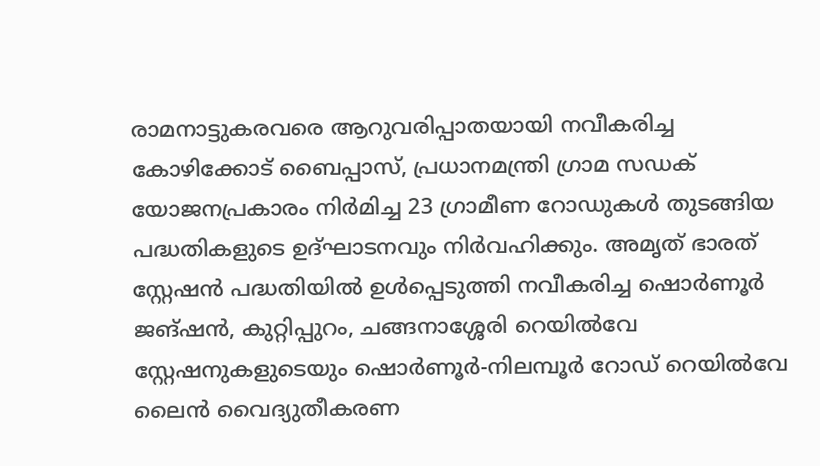രാമനാട്ടുകരവരെ ആറുവരിപ്പാതയായി നവീകരിച്ച കോഴിക്കോട് ബൈപ്പാസ്, പ്രധാനമന്ത്രി ഗ്രാമ സഡക് യോജനപ്രകാരം നിർമിച്ച 23 ഗ്രാമീണ റോഡുകൾ തുടങ്ങിയ പദ്ധതികളുടെ ഉദ്ഘാടനവും നിർവഹിക്കും. അമൃത് ഭാരത് സ്റ്റേഷൻ പദ്ധതിയിൽ ഉൾപ്പെടുത്തി നവീകരിച്ച ഷൊർണൂർ ജങ്ഷൻ, കുറ്റിപ്പുറം, ചങ്ങനാശ്ശേരി റെയിൽവേ സ്റ്റേഷനുകളുടെയും ഷൊർണൂർ-നിലമ്പൂർ റോഡ് റെയിൽവേ ലൈൻ വൈദ്യുതീകരണ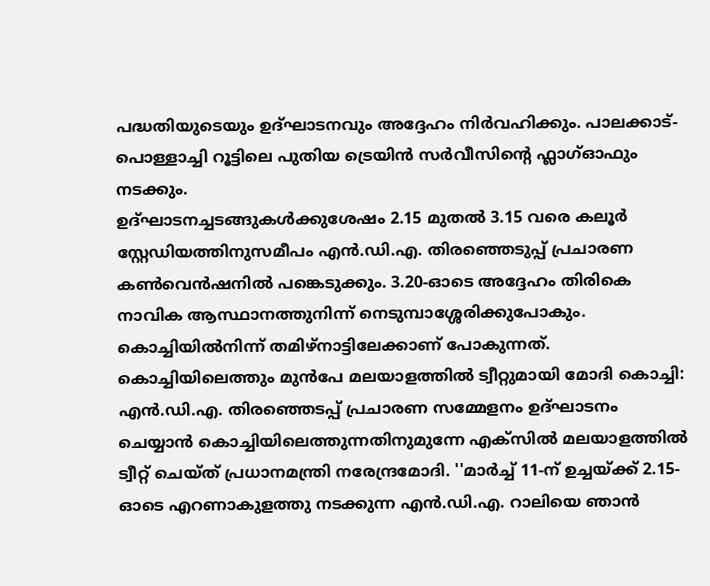പദ്ധതിയുടെയും ഉദ്ഘാടനവും അദ്ദേഹം നിർവഹിക്കും. പാലക്കാട്- പൊള്ളാച്ചി റൂട്ടിലെ പുതിയ ട്രെയിൻ സർവീസിന്റെ ഫ്ലാഗ്ഓഫും നടക്കും.
ഉദ്ഘാടനച്ചടങ്ങുകൾക്കുശേഷം 2.15 മുതൽ 3.15 വരെ കലൂർ സ്റ്റേഡിയത്തിനുസമീപം എൻ.ഡി.എ. തിരഞ്ഞെടുപ്പ് പ്രചാരണ കൺവെൻഷനിൽ പങ്കെടുക്കും. 3.20-ഓടെ അദ്ദേഹം തിരികെ നാവിക ആസ്ഥാനത്തുനിന്ന് നെടുമ്പാശ്ശേരിക്കുപോകും. കൊച്ചിയിൽനിന്ന് തമിഴ്നാട്ടിലേക്കാണ് പോകുന്നത്. കൊച്ചിയിലെത്തും മുൻപേ മലയാളത്തിൽ ട്വീറ്റുമായി മോദി കൊച്ചി: എൻ.ഡി.എ. തിരഞ്ഞെടപ്പ് പ്രചാരണ സമ്മേളനം ഉദ്ഘാടനം ചെയ്യാൻ കൊച്ചിയിലെത്തുന്നതിനുമുന്നേ എക്സിൽ മലയാളത്തിൽ ട്വീറ്റ് ചെയ്ത് പ്രധാനമന്ത്രി നരേന്ദ്രമോദി. ''മാർച്ച് 11-ന് ഉച്ചയ്ക്ക് 2.15-ഓടെ എറണാകുളത്തു നടക്കുന്ന എൻ.ഡി.എ. റാലിയെ ഞാൻ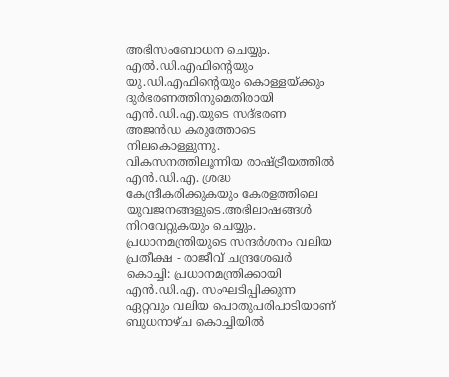അഭിസംബോധന ചെയ്യും.
എൽ.ഡി.എഫിന്റെയും യു.ഡി.എഫിന്റെയും കൊള്ളയ്ക്കും ദുർഭരണത്തിനുമെതിരായി എൻ.ഡി.എ.യുടെ സദ്ഭരണ അജൻഡ കരുത്തോടെ നിലകൊള്ളുന്നു. വികസനത്തിലൂന്നിയ രാഷ്ട്രീയത്തിൽ എൻ.ഡി.എ. ശ്രദ്ധ കേന്ദ്രീകരിക്കുകയും കേരളത്തിലെ യുവജനങ്ങളുടെ.അഭിലാഷങ്ങൾ നിറവേറ്റുകയും ചെയ്യും.
പ്രധാനമന്ത്രിയുടെ സന്ദർശനം വലിയ പ്രതീക്ഷ - രാജീവ് ചന്ദ്രശേഖർ കൊച്ചി: പ്രധാനമന്ത്രിക്കായി എൻ.ഡി.എ. സംഘടിപ്പിക്കുന്ന ഏറ്റവും വലിയ പൊതുപരിപാടിയാണ് ബുധനാഴ്ച കൊച്ചിയിൽ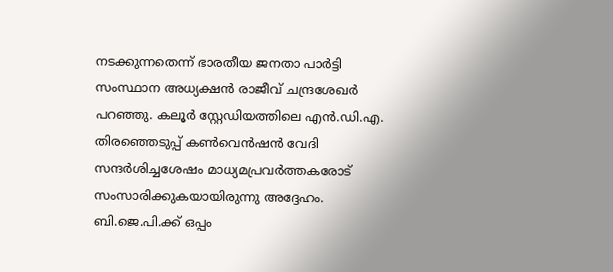നടക്കുന്നതെന്ന് ഭാരതീയ ജനതാ പാർട്ടി സംസ്ഥാന അധ്യക്ഷൻ രാജീവ് ചന്ദ്രശേഖർ പറഞ്ഞു. കലൂർ സ്റ്റേഡിയത്തിലെ എൻ.ഡി.എ. തിരഞ്ഞെടുപ്പ് കൺവെൻഷൻ വേദി സന്ദർശിച്ചശേഷം മാധ്യമപ്രവർത്തകരോട് സംസാരിക്കുകയായിരുന്നു അദ്ദേഹം.
ബി.ജെ.പി.ക്ക് ഒപ്പം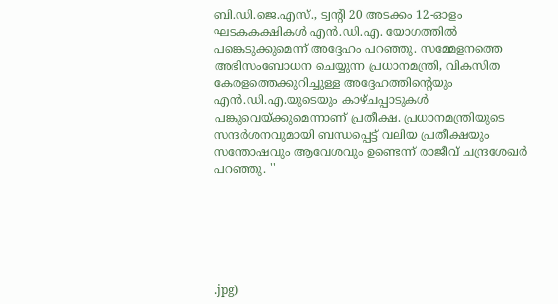ബി.ഡി.ജെ.എസ്., ട്വന്റി 20 അടക്കം 12-ഓളം ഘടകകക്ഷികൾ എൻ.ഡി.എ. യോഗത്തിൽ പങ്കെടുക്കുമെന്ന് അദ്ദേഹം പറഞ്ഞു. സമ്മേളനത്തെ അഭിസംബോധന ചെയ്യുന്ന പ്രധാനമന്ത്രി, വികസിത കേരളത്തെക്കുറിച്ചുള്ള അദ്ദേഹത്തിന്റെയും എൻ.ഡി.എ.യുടെയും കാഴ്ചപ്പാടുകൾ പങ്കുവെയ്ക്കുമെന്നാണ് പ്രതീക്ഷ. പ്രധാനമന്ത്രിയുടെ സന്ദർശനവുമായി ബന്ധപ്പെട്ട് വലിയ പ്രതീക്ഷയും സന്തോഷവും ആവേശവും ഉണ്ടെന്ന് രാജീവ് ചന്ദ്രശേഖർ പറഞ്ഞു. ''






.jpg)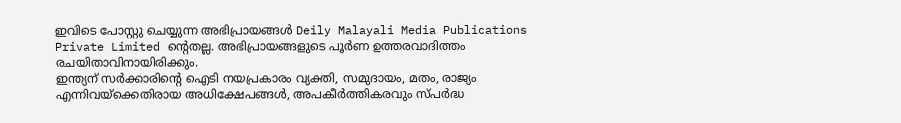ഇവിടെ പോസ്റ്റു ചെയ്യുന്ന അഭിപ്രായങ്ങൾ Deily Malayali Media Publications Private Limited ന്റെതല്ല. അഭിപ്രായങ്ങളുടെ പൂർണ ഉത്തരവാദിത്തം രചയിതാവിനായിരിക്കും.
ഇന്ത്യന് സർക്കാരിന്റെ ഐടി നയപ്രകാരം വ്യക്തി, സമുദായം, മതം, രാജ്യം എന്നിവയ്ക്കെതിരായ അധിക്ഷേപങ്ങൾ, അപകീർത്തികരവും സ്പർദ്ധ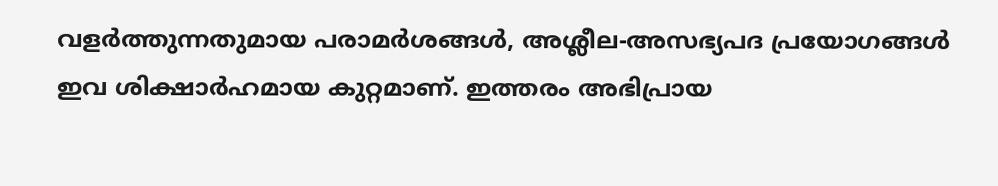വളർത്തുന്നതുമായ പരാമർശങ്ങൾ, അശ്ലീല-അസഭ്യപദ പ്രയോഗങ്ങൾ ഇവ ശിക്ഷാർഹമായ കുറ്റമാണ്. ഇത്തരം അഭിപ്രായ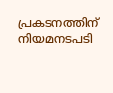പ്രകടനത്തിന് നിയമനടപടി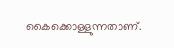കൈക്കൊള്ളുന്നതാണ്.